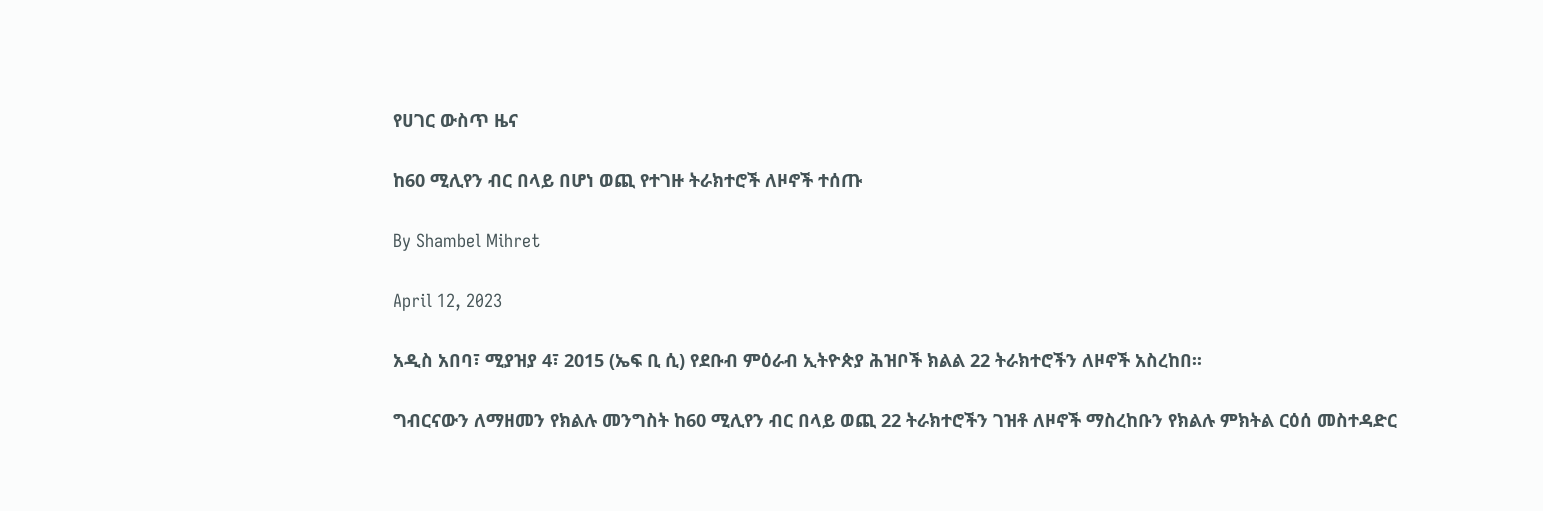የሀገር ውስጥ ዜና

ከ60 ሚሊየን ብር በላይ በሆነ ወጪ የተገዙ ትራክተሮች ለዞኖች ተሰጡ

By Shambel Mihret

April 12, 2023

አዲስ አበባ፣ ሚያዝያ 4፣ 2015 (ኤፍ ቢ ሲ) የደቡብ ምዕራብ ኢትዮጵያ ሕዝቦች ክልል 22 ትራክተሮችን ለዞኖች አስረከበ፡፡

ግብርናውን ለማዘመን የክልሉ መንግስት ከ60 ሚሊየን ብር በላይ ወጪ 22 ትራክተሮችን ገዝቶ ለዞኖች ማስረከቡን የክልሉ ምክትል ርዕሰ መስተዳድር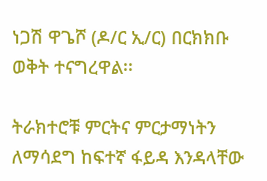ነጋሽ ዋጌሾ (ዶ/ር ኢ/ር) በርክክቡ ወቅት ተናግረዋል፡፡

ትራክተሮቹ ምርትና ምርታማነትን ለማሳደግ ከፍተኛ ፋይዳ እንዳላቸው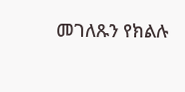መገለጹን የክልሉ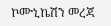ኮሙኒኬሽን መረጃ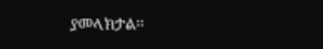ያመላክታል፡፡